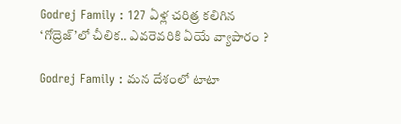Godrej Family : 127 ఏళ్ల చరిత్ర కలిగిన ‘గోద్రెజ్’లో చీలిక.. ఎవరెవరికి ఏయే వ్యాపారం ?

Godrej Family : మన దేశంలో టాటా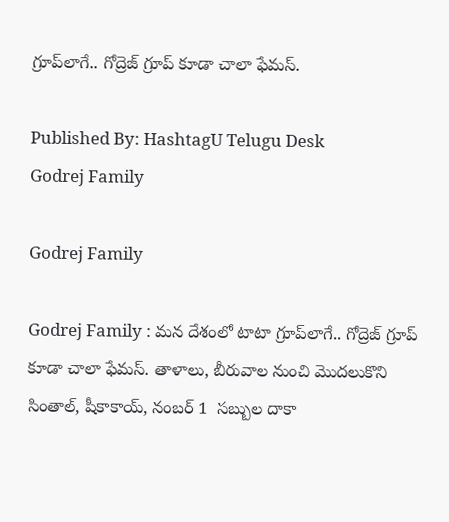గ్రూప్‌లాగే.. గోద్రెజ్‌ గ్రూప్ కూడా చాలా ఫేమస్.

Published By: HashtagU Telugu Desk
Godrej Family

Godrej Family

Godrej Family : మన దేశంలో టాటా గ్రూప్‌లాగే.. గోద్రెజ్‌ గ్రూప్ కూడా చాలా ఫేమస్. తాళాలు, బీరువాల నుంచి మొదలుకొని సింతాల్, షీకాకాయ్, నంబర్ 1  సబ్బుల దాకా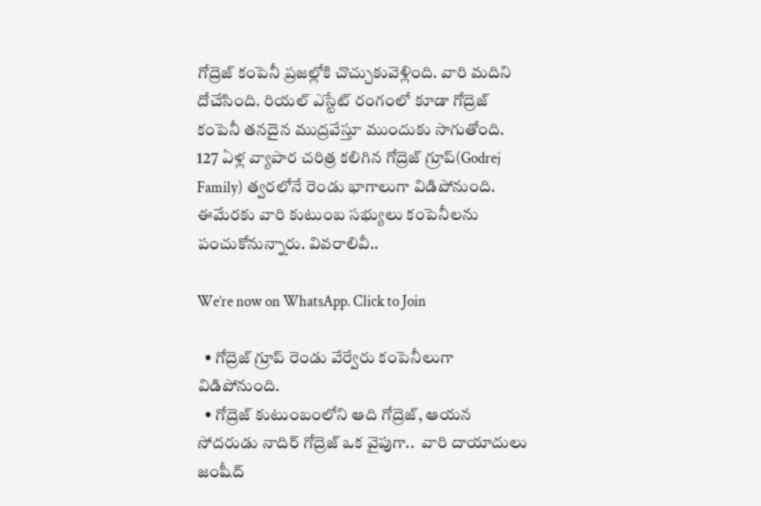గోద్రెజ్ కంపెనీ ప్రజల్లోకి చొచ్చుకువెళ్లింది. వారి మదిని దోచేసింది. రియల్ ఎస్టేట్ రంగంలో కూడా గోద్రెజ్ కంపెనీ తనదైన ముద్రవేస్తూ ముందుకు సాగుతోంది. 127 ఏళ్ల వ్యాపార చరిత్ర కలిగిన గోద్రెజ్ గ్రూప్(Godrej Family) త్వరలోనే రెండు భాగాలుగా విడిపోనుంది. ఈమేరకు వారి కుటుంబ సభ్యులు కంపెనీలను పంచుకోనున్నారు. వివరాలివీ..

We’re now on WhatsApp. Click to Join

  • గోద్రెజ్‌ గ్రూప్‌ రెండు వేర్వేరు కంపెనీలుగా విడిపోనుంది.
  • గోద్రెజ్ కుటుంబంలోని ఆది గోద్రెజ్, ఆయన సోదరుడు నాదిర్ గోద్రెజ్ ఒక వైపుగా..  వారి దాయాదులు జంషీద్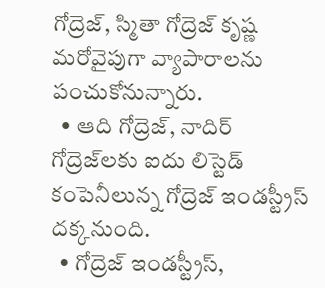గోద్రెజ్, స్మితా గోద్రెజ్ కృష్ణ మరోవైపుగా వ్యాపారాలను పంచుకోనున్నారు.
  • ఆది గోద్రెజ్, నాదిర్ గోద్రెజ్‌లకు ఐదు లిస్టెడ్‌ కంపెనీలున్న గోద్రెజ్ ఇండస్ట్రీస్‌ దక్కనుంది.
  • గోద్రెజ్ ఇండస్ట్రీస్,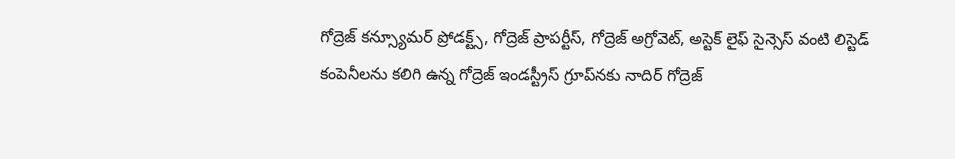గోద్రెజ్ కన్స్యూమర్ ప్రోడక్ట్స్, గోద్రెజ్ ప్రాపర్టీస్, గోద్రెజ్ అగ్రోవెట్, అస్టెక్ లైఫ్ సైన్సెస్ వంటి లిస్టెడ్ కంపెనీలను కలిగి ఉన్న గోద్రెజ్ ఇండస్ట్రీస్ గ్రూప్‌నకు నాదిర్ గోద్రెజ్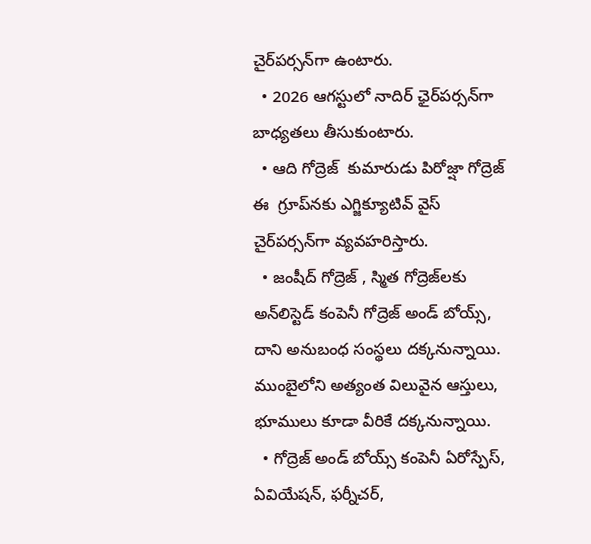చైర్‌పర్సన్‌గా ఉంటారు.
  • 2026 ఆగస్టులో నాదిర్ ఛైర్‌పర్సన్‌గా బాధ్యతలు తీసుకుంటారు.
  • ఆది గోద్రెజ్  కుమారుడు పిరోజ్షా గోద్రెజ్ ఈ  గ్రూప్‌‌నకు ఎగ్జిక్యూటివ్ వైస్ చైర్‌పర్సన్‌గా వ్యవహరిస్తారు.
  • జంషీద్ గోద్రెజ్ , స్మిత గోద్రెజ్‌లకు అన్‌లిస్టెడ్ కంపెనీ గోద్రెజ్ అండ్ బోయ్స్, దాని అనుబంధ సంస్థలు దక్కనున్నాయి. ముంబైలోని అత్యంత విలువైన ఆస్తులు, భూములు కూడా వీరికే దక్కనున్నాయి.
  • గోద్రెజ్ అండ్ బోయ్స్ కంపెనీ ఏరోస్పేస్, ఏవియేషన్‌, ఫర్నీచర్,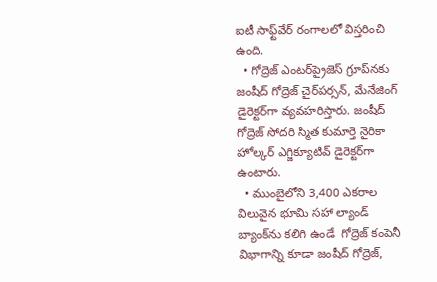ఐటీ సాఫ్ట్‌వేర్‌ రంగాలలో విస్తరించి ఉంది.
  • గోద్రెజ్ ఎంటర్‌ప్రైజెస్ గ్రూప్‌నకు జంషీద్ గోద్రెజ్ చైర్‌పర్సన్, మేనేజింగ్ డైరెక్టర్‌గా వ్యవహరిస్తారు. జంషీద్ గోద్రెజ్ సోదరి స్మిత కుమార్తె నైరికా హోల్కర్ ఎగ్జిక్యూటివ్ డైరెక్టర్‌గా ఉంటారు.
  • ముంబైలోని 3,400 ఎకరాల విలువైన భూమి సహా ల్యాండ్ బ్యాంక్‌ను కలిగి ఉండే  గోద్రెజ్ కంపెనీ విభాగాన్ని కూడా జంషీద్ గోద్రెజ్,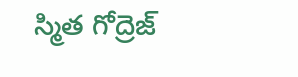స్మిత గోద్రెజ్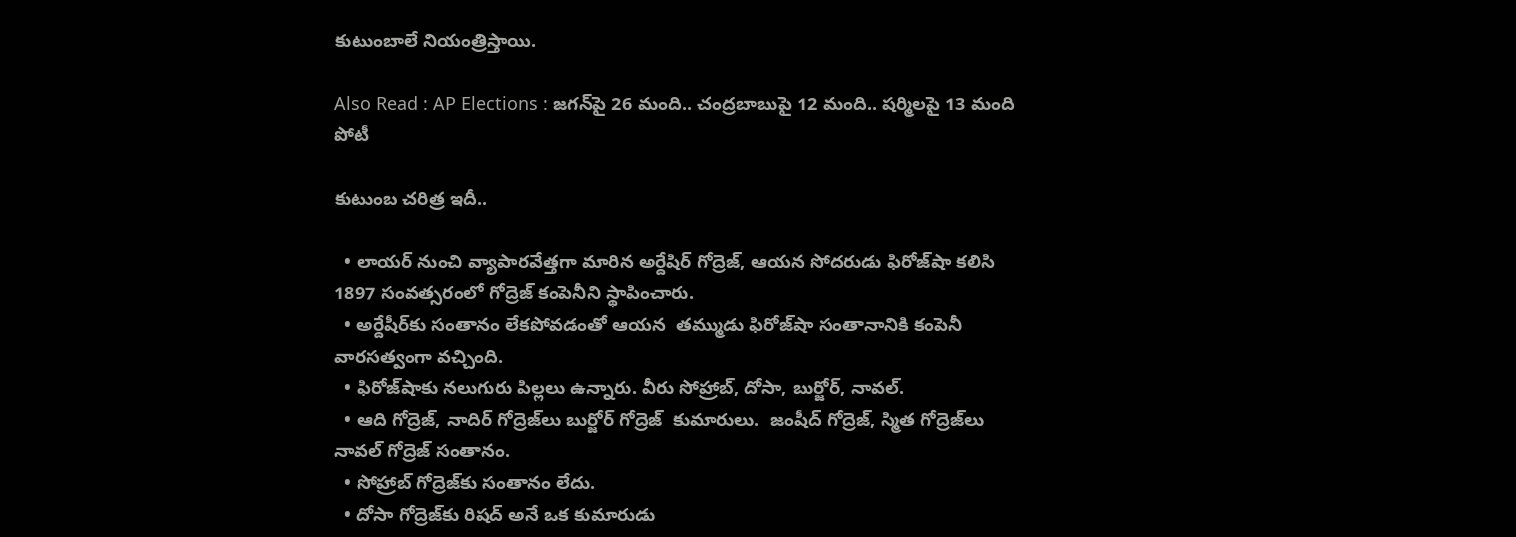కుటుంబాలే నియంత్రిస్తాయి.

Also Read : AP Elections : జగన్‌పై 26 మంది.. చంద్రబాబుపై 12 మంది.. షర్మిలపై 13 మంది పోటీ

కుటుంబ చరిత్ర ఇదీ..

  • లాయర్‌ నుంచి వ్యాపారవేత్తగా మారిన అర్దేషిర్ గోద్రెజ్, ఆయన సోదరుడు ఫిరోజ్‌షా కలిసి 1897 సంవత్సరంలో గోద్రెజ్‌ కంపెనీని స్థాపించారు.
  • అర్దేషీర్‌కు సంతానం లేకపోవడంతో ఆయన  తమ్ముడు ఫిరోజ్‌షా సంతానానికి కంపెనీ వారసత్వంగా వచ్చింది.
  • ఫిరోజ్‌షాకు నలుగురు పిల్లలు ఉన్నారు. వీరు సోహ్రాబ్, దోసా, బుర్జోర్, నావల్.
  • ఆది గోద్రెజ్, నాదిర్ గోద్రెజ్‌లు బుర్జోర్ గోద్రెజ్  కుమారులు.  జంషీద్ గోద్రెజ్, స్మిత గోద్రెజ్‌లు నావల్ గోద్రెజ్ సంతానం.
  • సోహ్రాబ్‌ గోద్రెజ్‌కు సంతానం లేదు.
  • దోసా గోద్రెజ్‌కు రిషద్‌ అనే ఒక కుమారుడు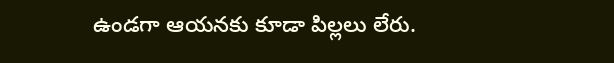ఉండగా ఆయనకు కూడా పిల్లలు లేరు.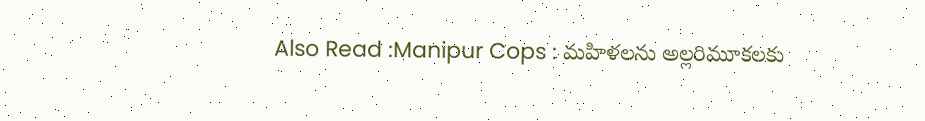Also Read :Manipur Cops : మహిళలను అల్లరిమూకలకు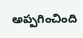అప్పగించింది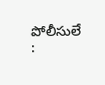పోలీసులే :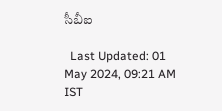సీబీఐ

  Last Updated: 01 May 2024, 09:21 AM IST